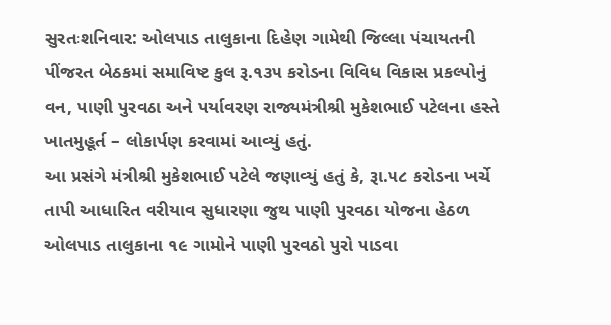સુરતઃશનિવાર: ઓલપાડ તાલુકાના દિહેણ ગામેથી જિલ્લા પંચાયતની પીંજરત બેઠકમાં સમાવિષ્ટ કુલ રૂ.૧૩૫ કરોડના વિવિધ વિકાસ પ્રકલ્પોનું વન, પાણી પુરવઠા અને પર્યાવરણ રાજ્યમંત્રીશ્રી મુકેશભાઈ પટેલના હસ્તે ખાતમુહૂર્ત – લોકાર્પણ કરવામાં આવ્યું હતું.
આ પ્રસંગે મંત્રીશ્રી મુકેશભાઈ પટેલે જણાવ્યું હતું કે, રૂા.૫૮ કરોડના ખર્ચે તાપી આધારિત વરીયાવ સુધારણા જુથ પાણી પુરવઠા યોજના હેઠળ ઓલપાડ તાલુકાના ૧૯ ગામોને પાણી પુરવઠો પુરો પાડવા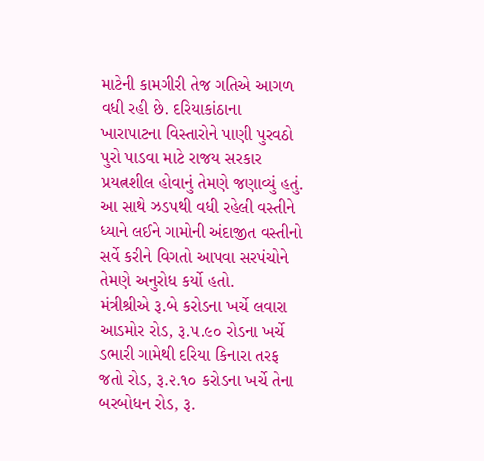માટેની કામગીરી તેજ ગતિએ આગળ વધી રહી છે. દરિયાકાંઠાના ખારાપાટના વિસ્તારોને પાણી પુરવઠો પુરો પાડવા માટે રાજય સરકાર પ્રયત્નશીલ હોવાનું તેમણે જણાવ્યું હતું. આ સાથે ઝડપથી વધી રહેલી વસ્તીને ધ્યાને લઈને ગામોની અંદાજીત વસ્તીનો સર્વે કરીને વિગતો આપવા સરપંચોને તેમણે અનુરોધ કર્યો હતો.
મંત્રીશ્રીએ રૂ.બે કરોડના ખર્ચે લવારા આડમોર રોડ, રૂ.૫.૯૦ રોડના ખર્ચે ડભારી ગામેથી દરિયા કિનારા તરફ જતો રોડ, રૂ.૨.૧૦ કરોડના ખર્ચે તેના બરબોધન રોડ, રૂ.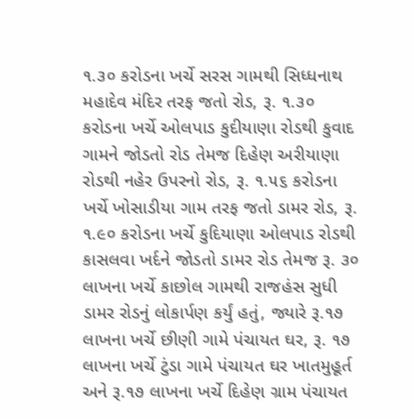૧.૩૦ કરોડના ખર્ચે સરસ ગામથી સિધ્ધનાથ મહાદેવ મંદિર તરફ જતો રોડ, રૂ. ૧.૩૦ કરોડના ખર્ચે ઓલપાડ કુદીયાણા રોડથી કુવાદ ગામને જોડતો રોડ તેમજ દિહેણ અરીયાણા રોડથી નહેર ઉપરનો રોડ, રૂ. ૧.૫૬ કરોડના ખર્ચે ખોસાડીયા ગામ તરફ જતો ડામર રોડ, રૂ. ૧.૯૦ કરોડના ખર્ચે કુદિયાણા ઓલપાડ રોડથી કાસલવા ખર્દને જોડતો ડામર રોડ તેમજ રૂ. ૩૦ લાખના ખર્ચે કાછોલ ગામથી રાજહંસ સુધી ડામર રોડનું લોકાર્પણ કર્યું હતું, જ્યારે રૂ.૧૭ લાખના ખર્ચે છીણી ગામે પંચાયત ઘર, રૂ. ૧૭ લાખના ખર્ચે ટુંડા ગામે પંચાયત ઘર ખાતમુહૂર્ત અને રૂ.૧૭ લાખના ખર્ચે દિહેણ ગ્રામ પંચાયત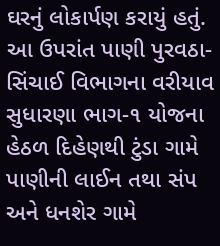ઘરનું લોકાર્પણ કરાયું હતું. આ ઉપરાંત પાણી પુરવઠા-સિંચાઈ વિભાગના વરીયાવ સુધારણા ભાગ-૧ યોજના હેઠળ દિહેણથી ટુંડા ગામે પાણીની લાઈન તથા સંપ અને ધનશેર ગામે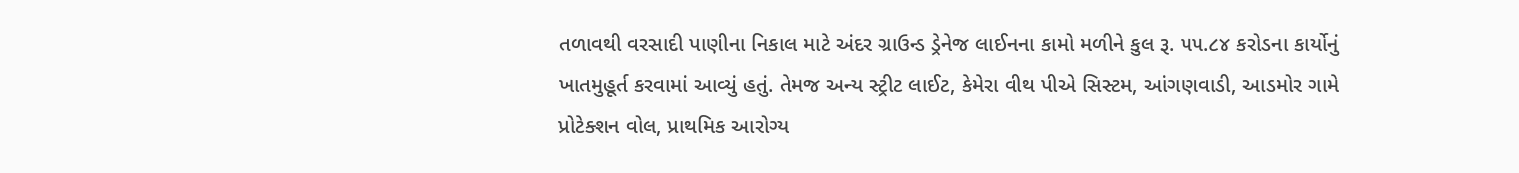તળાવથી વરસાદી પાણીના નિકાલ માટે અંદર ગ્રાઉન્ડ ડ્રેનેજ લાઈનના કામો મળીને કુલ રૂ. ૫૫.૮૪ કરોડના કાર્યોનું ખાતમુહૂર્ત કરવામાં આવ્યું હતું. તેમજ અન્ય સ્ટ્રીટ લાઈટ, કેમેરા વીથ પીએ સિસ્ટમ, આંગણવાડી, આડમોર ગામે પ્રોટેક્શન વોલ, પ્રાથમિક આરોગ્ય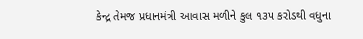કેન્દ્ર તેમજ પ્રધાનમંત્રી આવાસ મળીને કુલ ૧૩૫ કરોડથી વધુના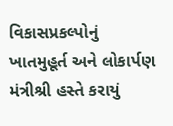વિકાસપ્રકલ્પોનું ખાતમુહૂર્ત અને લોકાર્પણ મંત્રીશ્રી હસ્તે કરાયું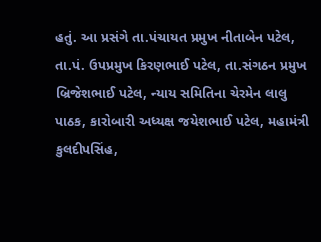હતું. આ પ્રસંગે તા.પંચાયત પ્રમુખ નીતાબેન પટેલ, તા.પં. ઉપપ્રમુખ કિરણભાઈ પટેલ, તા.સંગઠન પ્રમુખ બ્રિજેશભાઈ પટેલ, ન્યાય સમિતિના ચેરમેન લાલુ પાઠક, કારોબારી અધ્યક્ષ જયેશભાઈ પટેલ, મહામંત્રી કુલદીપસિંહ,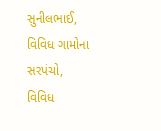સુનીલભાઈ, વિવિધ ગામોના સરપંચો, વિવિધ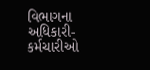વિભાગના અધિકારી-કર્મચારીઓ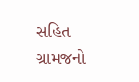સહિત ગ્રામજનો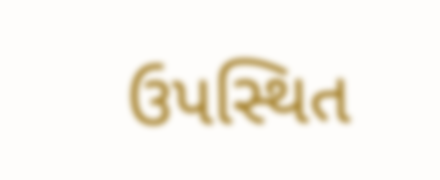ઉપસ્થિત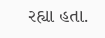રહ્યા હતા.